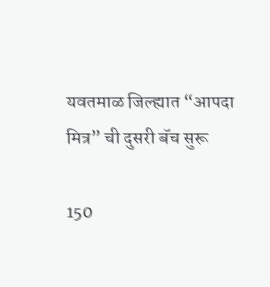यवतमाळ जिल्ह्यात “आपदा मित्र” ची दुसरी बॅच सुरू

150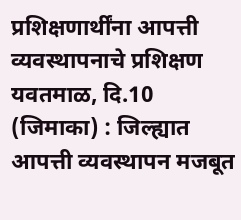प्रशिक्षणार्थींना आपत्ती व्यवस्थापनाचे प्रशिक्षण यवतमाळ, दि.10 (जिमाका) : जिल्ह्यात आपत्ती व्यवस्थापन मजबूत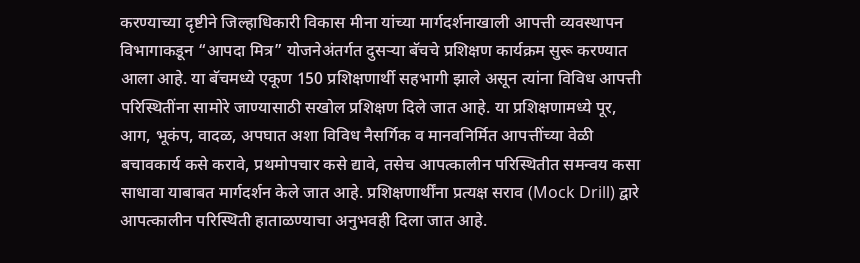करण्याच्या दृष्टीने जिल्हाधिकारी विकास मीना यांच्या मार्गदर्शनाखाली आपत्ती व्यवस्थापन विभागाकडून “आपदा मित्र” योजनेअंतर्गत दुसऱ्या बॅचचे प्रशिक्षण कार्यक्रम सुरू करण्यात आला आहे. या बॅचमध्ये एकूण 150 प्रशिक्षणार्थी सहभागी झाले असून त्यांना विविध आपत्ती परिस्थितींना सामोरे जाण्यासाठी सखोल प्रशिक्षण दिले जात आहे. या प्रशिक्षणामध्ये पूर, आग, भूकंप, वादळ, अपघात अशा विविध नैसर्गिक व मानवनिर्मित आपत्तींच्या वेळी बचावकार्य कसे करावे, प्रथमोपचार कसे द्यावे, तसेच आपत्कालीन परिस्थितीत समन्वय कसा साधावा याबाबत मार्गदर्शन केले जात आहे. प्रशिक्षणार्थींना प्रत्यक्ष सराव (Mock Drill) द्वारे आपत्कालीन परिस्थिती हाताळण्याचा अनुभवही दिला जात आहे.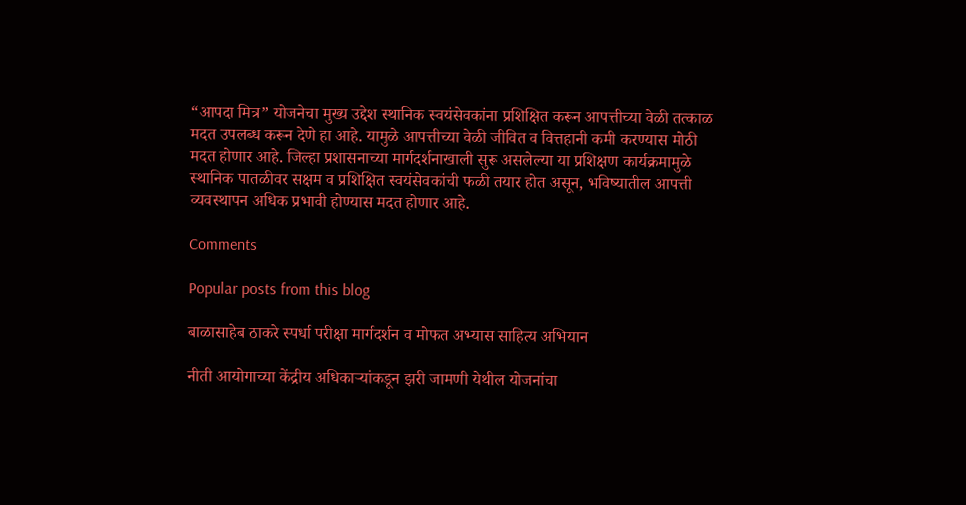“आपदा मित्र” योजनेचा मुख्य उद्देश स्थानिक स्वयंसेवकांना प्रशिक्षित करून आपत्तीच्या वेळी तत्काळ मदत उपलब्ध करून देणे हा आहे. यामुळे आपत्तीच्या वेळी जीवित व वित्तहानी कमी करण्यास मोठी मदत होणार आहे. जिल्हा प्रशासनाच्या मार्गदर्शनाखाली सुरू असलेल्या या प्रशिक्षण कार्यक्रमामुळे स्थानिक पातळीवर सक्षम व प्रशिक्षित स्वयंसेवकांची फळी तयार होत असून, भविष्यातील आपत्ती व्यवस्थापन अधिक प्रभावी होण्यास मदत होणार आहे.

Comments

Popular posts from this blog

बाळासाहेब ठाकरे स्पर्धा परीक्षा मार्गदर्शन व मोफत अभ्यास साहित्य अभियान

नीती आयोगाच्या केंद्रीय अधिकाऱ्यांकडून झरी जामणी येथील योजनांचा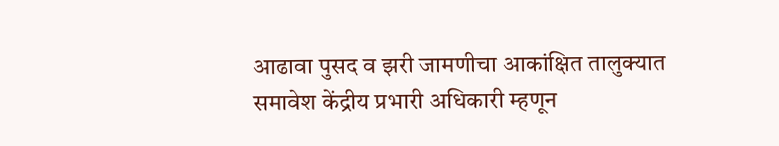आढावा पुसद व झरी जामणीचा आकांक्षित तालुक्यात समावेश केंद्रीय प्रभारी अधिकारी म्हणून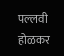पल्लवी होळकर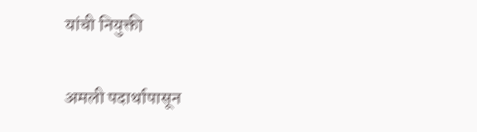यांची नियुक्ती

अमली पदार्थापासून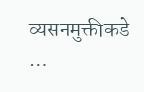व्यसनमुक्तीकडे …